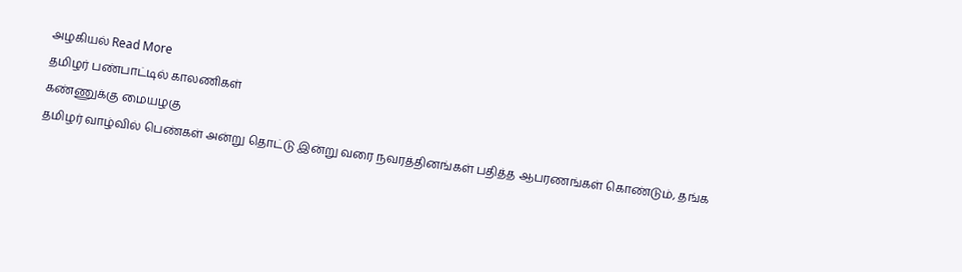அழகியல் Read More
தமிழர் பண்பாட்டில் காலணிகள்
கண்ணுக்கு மையழகு
தமிழர் வாழ்வில் பெண்கள் அன்று தொட்டு இன்று வரை நவரத்தினங்கள் பதித்த ஆபரணங்கள் கொண்டும், தங்க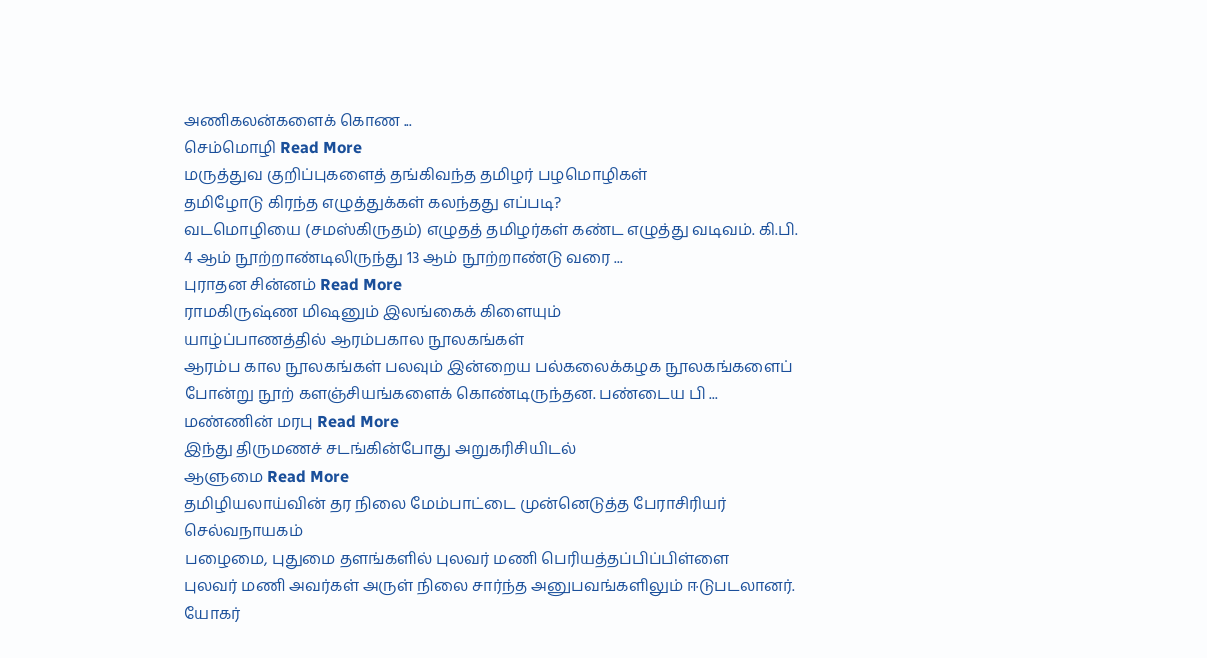அணிகலன்களைக் கொண ...
செம்மொழி Read More
மருத்துவ குறிப்புகளைத் தங்கிவந்த தமிழர் பழமொழிகள்
தமிழோடு கிரந்த எழுத்துக்கள் கலந்தது எப்படி?
வடமொழியை (சமஸ்கிருதம்) எழுதத் தமிழர்கள் கண்ட எழுத்து வடிவம். கி.பி. 4 ஆம் நூற்றாண்டிலிருந்து 13 ஆம் நூற்றாண்டு வரை ...
புராதன சின்னம் Read More
ராமகிருஷ்ண மிஷனும் இலங்கைக் கிளையும்
யாழ்ப்பாணத்தில் ஆரம்பகால நூலகங்கள்
ஆரம்ப கால நூலகங்கள் பலவும் இன்றைய பல்கலைக்கழக நூலகங்களைப் போன்று நூற் களஞ்சியங்களைக் கொண்டிருந்தன. பண்டைய பி ...
மண்ணின் மரபு Read More
இந்து திருமணச் சடங்கின்போது அறுகரிசியிடல்
ஆளுமை Read More
தமிழியலாய்வின் தர நிலை மேம்பாட்டை முன்னெடுத்த பேராசிரியர் செல்வநாயகம்
பழைமை, புதுமை தளங்களில் புலவர் மணி பெரியத்தப்பிப்பிள்ளை
புலவர் மணி அவர்கள் அருள் நிலை சார்ந்த அனுபவங்களிலும் ஈடுபடலானர். யோகர்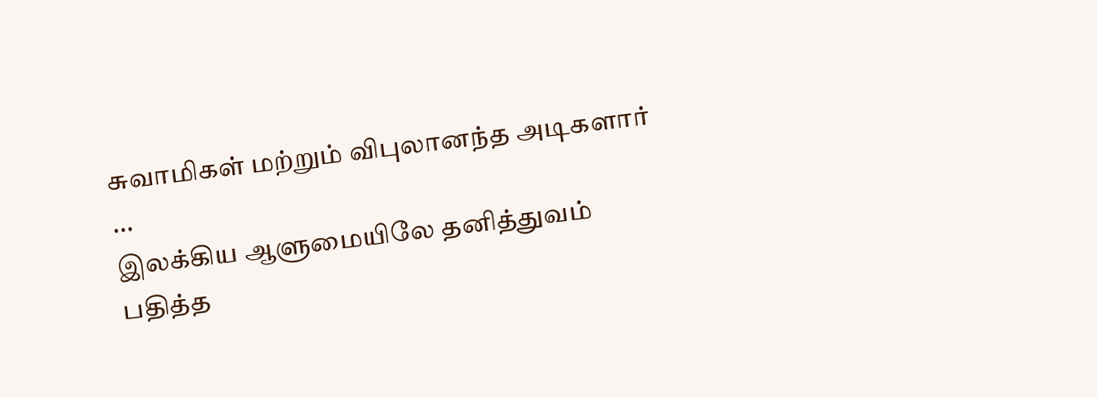சுவாமிகள் மற்றும் விபுலானந்த அடிகளார் ...
இலக்கிய ஆளுமையிலே தனித்துவம் பதித்த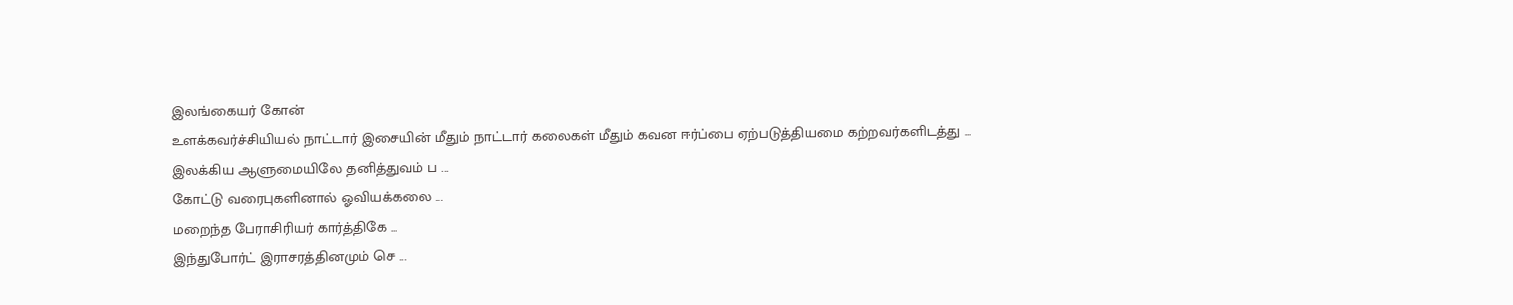இலங்கையர் கோன்
உளக்கவர்ச்சியியல் நாட்டார் இசையின் மீதும் நாட்டார் கலைகள் மீதும் கவன ஈர்ப்பை ஏற்படுத்தியமை கற்றவர்களிடத்து ...
இலக்கிய ஆளுமையிலே தனித்துவம் ப ...
கோட்டு வரைபுகளினால் ஓவியக்கலை ...
மறைந்த பேராசிரியர் கார்த்திகே ...
இந்துபோர்ட் இராசரத்தினமும் செ ...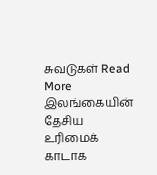சுவடுகள் Read More
இலங்கையின் தேசிய உரிமைக் காடாக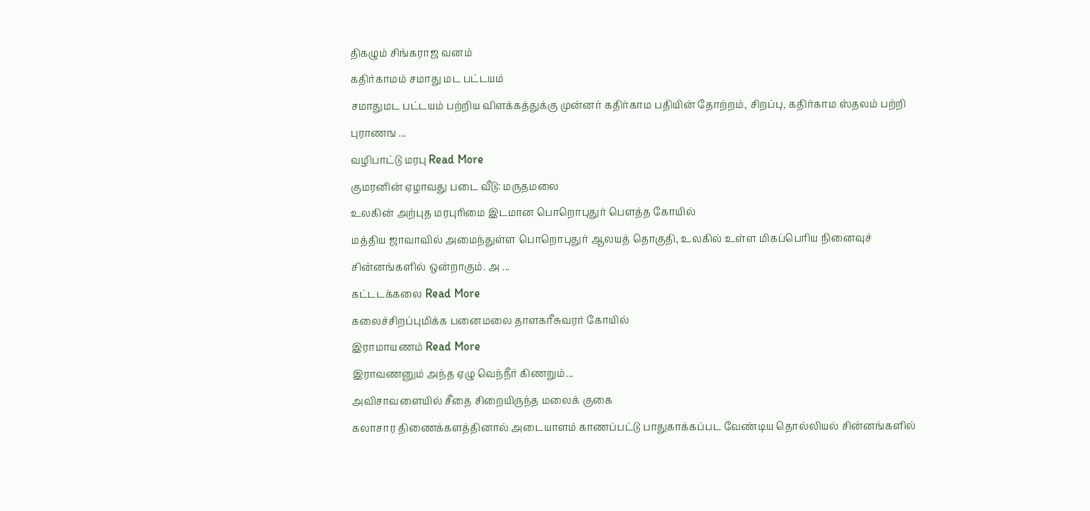திகழும் சிங்கராஜ வனம்
கதிர்காமம் சமாது மட பட்டயம்
சமாதுமட பட்டயம் பற்றிய விளக்கத்துக்கு முன்னர் கதிர்காம பதியின் தோற்றம், சிறப்பு, கதிர்காம ஸ்தலம் பற்றி புராணங ...
வழிபாட்டு மரபு Read More
குமரனின் ஏழாவது படை வீடு: மருதமலை
உலகின் அற்புத மரபுரிமை இடமான பொறொபுதுர் பௌத்த கோயில்
மத்திய ஜாவாவில் அமைந்துள்ள பொறொபுதுர் ஆலயத் தொகுதி, உலகில் உள்ள மிகப்பெரிய நினைவுச் சின்னங்களில் ஒன்றாகும். அ ...
கட்டடக்கலை Read More
கலைச்சிறப்புமிக்க பனைமலை தாளகரீசுவரர் கோயில்
இராமாயணம் Read More
இராவணனும் அந்த ஏழு வெந்நீர் கிணறும்...
அவிசாவளையில் சீதை சிறையிருந்த மலைக் குகை
கலாசார திணைக்களத்தினால் அடையாளம் காணப்பட்டு பாதுகாக்கப்பட வேண்டிய தொல்லியல் சின்னங்களில்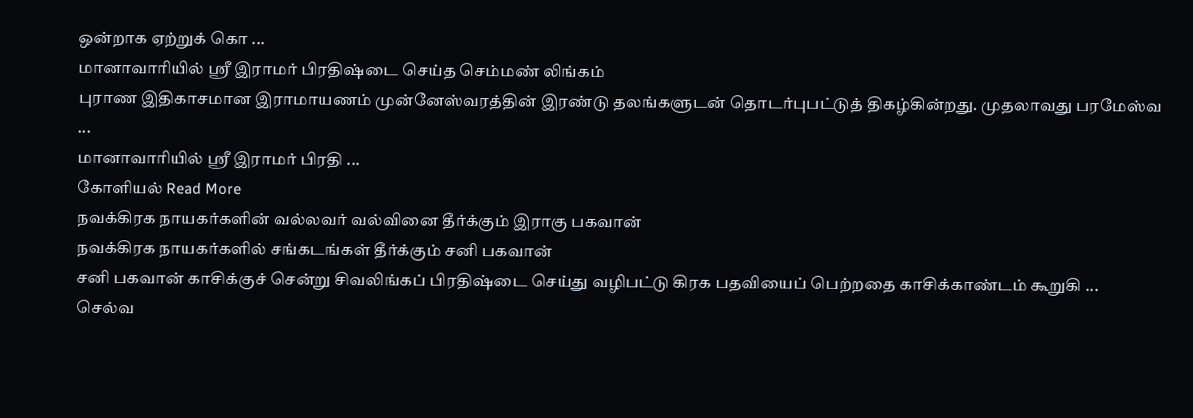ஒன்றாக ஏற்றுக் கொ ...
மானாவாரியில் ஸ்ரீ இராமர் பிரதிஷ்டை செய்த செம்மண் லிங்கம்
புராண இதிகாசமான இராமாயணம் முன்னேஸ்வரத்தின் இரண்டு தலங்களுடன் தொடர்புபட்டுத் திகழ்கின்றது. முதலாவது பரமேஸ்வ ...
மானாவாரியில் ஸ்ரீ இராமர் பிரதி ...
கோளியல் Read More
நவக்கிரக நாயகர்களின் வல்லவர் வல்வினை தீர்க்கும் இராகு பகவான்
நவக்கிரக நாயகர்களில் சங்கடங்கள் தீர்க்கும் சனி பகவான்
சனி பகவான் காசிக்குச் சென்று சிவலிங்கப் பிரதிஷ்டை செய்து வழிபட்டு கிரக பதவியைப் பெற்றதை காசிக்காண்டம் கூறுகி ...
செல்வ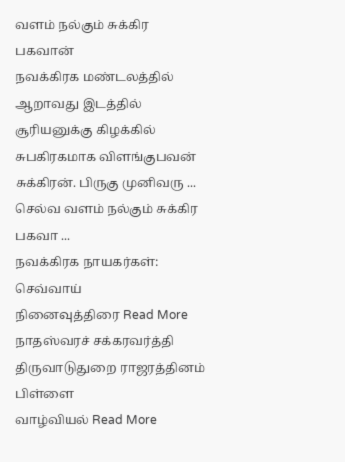வளம் நல்கும் சுக்கிர பகவான்
நவக்கிரக மண்டலத்தில் ஆறாவது இடத்தில் சூரியனுக்கு கிழக்கில் சுபகிரகமாக விளங்குபவன் சுக்கிரன். பிருகு முனிவரு ...
செல்வ வளம் நல்கும் சுக்கிர பகவா ...
நவக்கிரக நாயகர்கள்: செவ்வாய்
நினைவுத்திரை Read More
நாதஸ்வரச் சக்கரவர்த்தி திருவாடுதுறை ராஜரத்தினம் பிள்ளை
வாழ்வியல் Read More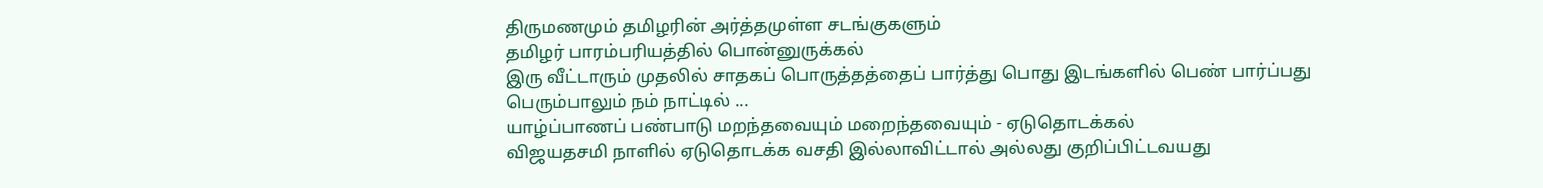திருமணமும் தமிழரின் அர்த்தமுள்ள சடங்குகளும்
தமிழர் பாரம்பரியத்தில் பொன்னுருக்கல்
இரு வீட்டாரும் முதலில் சாதகப் பொருத்தத்தைப் பார்த்து பொது இடங்களில் பெண் பார்ப்பது பெரும்பாலும் நம் நாட்டில் ...
யாழ்ப்பாணப் பண்பாடு மறந்தவையும் மறைந்தவையும் - ஏடுதொடக்கல்
விஜயதசமி நாளில் ஏடுதொடக்க வசதி இல்லாவிட்டால் அல்லது குறிப்பிட்டவயது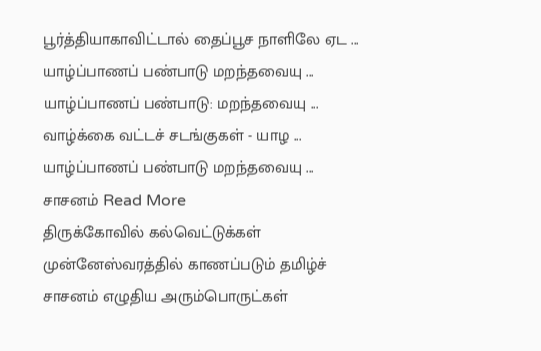பூர்த்தியாகாவிட்டால் தைப்பூச நாளிலே ஏட ...
யாழ்ப்பாணப் பண்பாடு மறந்தவையு ...
யாழ்ப்பாணப் பண்பாடு: மறந்தவையு ...
வாழ்க்கை வட்டச் சடங்குகள் - யாழ ...
யாழ்ப்பாணப் பண்பாடு மறந்தவையு ...
சாசனம் Read More
திருக்கோவில் கல்வெட்டுக்கள்
முன்னேஸ்வரத்தில் காணப்படும் தமிழ்ச் சாசனம் எழுதிய அரும்பொருட்கள்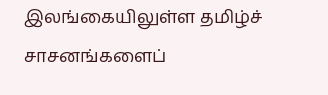இலங்கையிலுள்ள தமிழ்ச் சாசனங்களைப்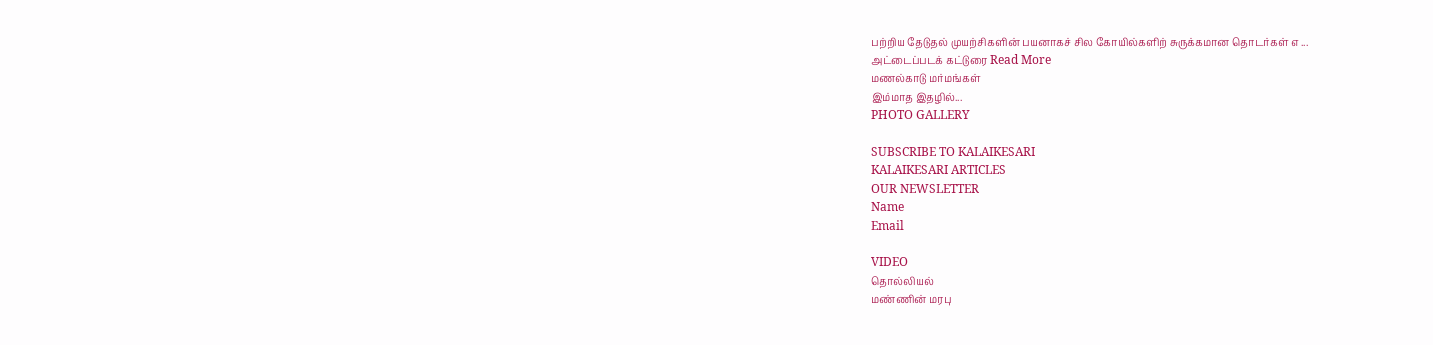பற்றிய தேடுதல் முயற்சிகளின் பயனாகச் சில கோயில்களிற் சுருக்கமான தொடர்கள் எ ...
அட்டைப்படக் கட்டுரை Read More
மணல்காடு மர்மங்கள்
இம்மாத இதழில்...
PHOTO GALLERY

SUBSCRIBE TO KALAIKESARI
KALAIKESARI ARTICLES
OUR NEWSLETTER
Name
Email

VIDEO
தொல்லியல்
மண்ணின் மரபு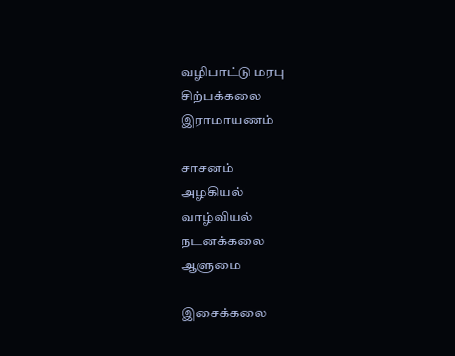வழிபாட்டு மரபு
சிற்பக்கலை
இராமாயணம்

சாசனம்
அழகியல்
வாழ்வியல்
நடனக்கலை
ஆளுமை

இசைக்கலை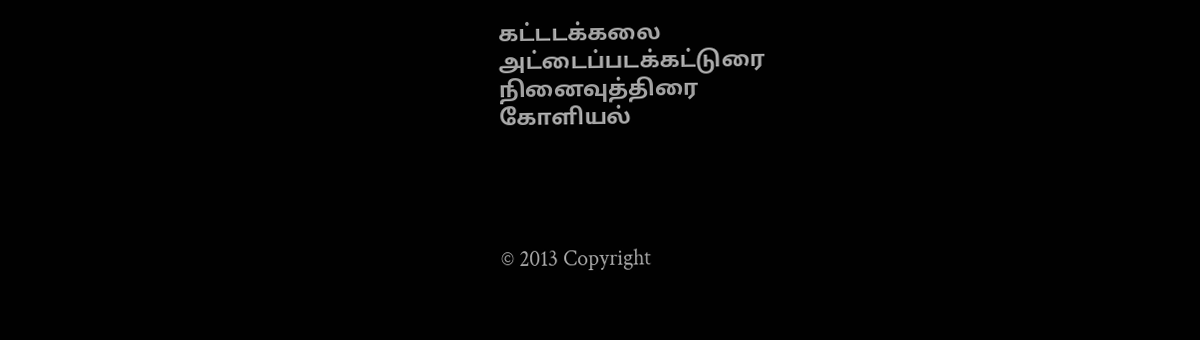கட்டடக்கலை
அட்டைப்படக்கட்டுரை
நினைவுத்திரை
கோளியல்




© 2013 Copyright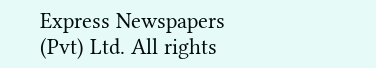Express Newspapers (Pvt) Ltd. All rights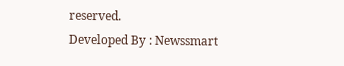reserved.
Developed By : Newssmart